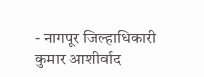- नागपूर जिल्हाधिकारी कुमार आशीर्वाद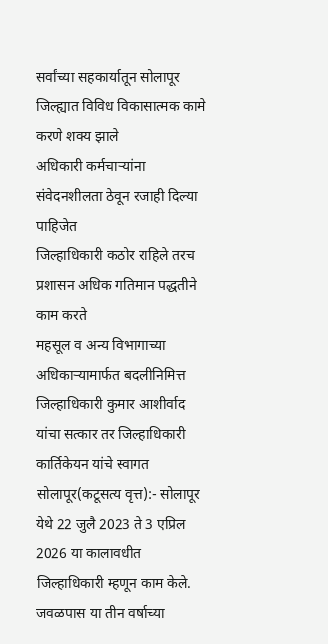सर्वांच्या सहकार्यातून सोलापूर जिल्ह्यात विविध विकासात्मक कामे करणे शक्य झाले
अधिकारी कर्मचाऱ्यांना संवेदनशीलता ठेवून रजाही दिल्या पाहिजेत
जिल्हाधिकारी कठोर राहिले तरच प्रशासन अधिक गतिमान पद्धतीने काम करते
महसूल व अन्य विभागाच्या अधिकाऱ्यामार्फत बदलीनिमित्त जिल्हाधिकारी कुमार आशीर्वाद यांचा सत्कार तर जिल्हाधिकारी कार्तिकेयन यांचे स्वागत
सोलापूर(कटूसत्य वृत्त):- सोलापूर येथे 22 जुलै 2023 ते 3 एप्रिल 2026 या कालावधीत जिल्हाधिकारी म्हणून काम केले. जवळपास या तीन वर्षाच्या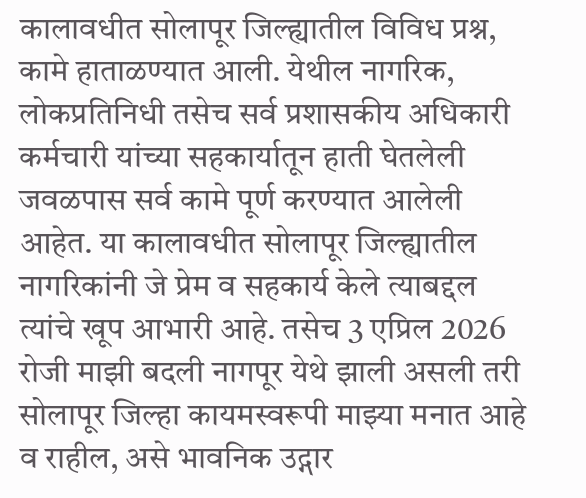कालावधीत सोलापूर जिल्ह्यातील विविध प्रश्न, कामे हाताळण्यात आली. येथील नागरिक, लोकप्रतिनिधी तसेच सर्व प्रशासकीय अधिकारी कर्मचारी यांच्या सहकार्यातून हाती घेतलेली जवळपास सर्व कामे पूर्ण करण्यात आलेली आहेत. या कालावधीत सोलापूर जिल्ह्यातील नागरिकांनी जे प्रेम व सहकार्य केले त्याबद्दल त्यांचे खूप आभारी आहे. तसेच 3 एप्रिल 2026 रोजी माझी बदली नागपूर येथे झाली असली तरी सोलापूर जिल्हा कायमस्वरूपी माझ्या मनात आहे व राहील, असे भावनिक उद्गार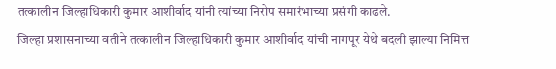तत्कालीन जिल्हाधिकारी कुमार आशीर्वाद यांनी त्यांच्या निरोप समारंभाच्या प्रसंगी काढले.
जिल्हा प्रशासनाच्या वतीने तत्कालीन जिल्हाधिकारी कुमार आशीर्वाद यांची नागपूर येथे बदली झाल्या निमित्त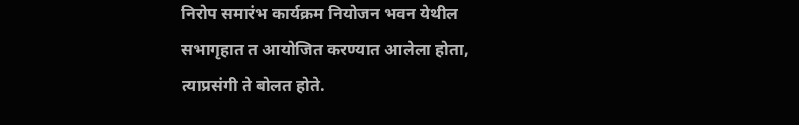निरोप समारंभ कार्यक्रम नियोजन भवन येथील सभागृहात त आयोजित करण्यात आलेला होता, त्याप्रसंगी ते बोलत होते.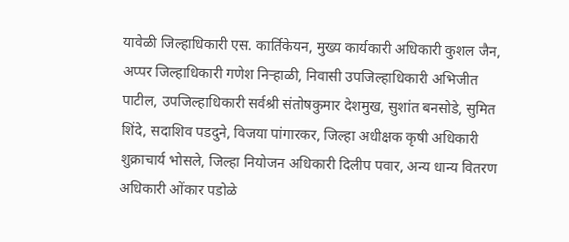यावेळी जिल्हाधिकारी एस. कार्तिकेयन, मुख्य कार्यकारी अधिकारी कुशल जैन, अप्पर जिल्हाधिकारी गणेश निऱ्हाळी, निवासी उपजिल्हाधिकारी अभिजीत पाटील, उपजिल्हाधिकारी सर्वश्री संतोषकुमार देशमुख, सुशांत बनसोडे, सुमित शिंदे, सदाशिव पडदुने, विजया पांगारकर, जिल्हा अधीक्षक कृषी अधिकारी शुक्राचार्य भोसले, जिल्हा नियोजन अधिकारी दिलीप पवार, अन्य धान्य वितरण अधिकारी ओंकार पडोळे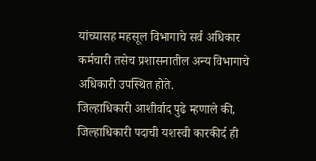यांच्यासह महसूल विभागाचे सर्व अधिकार कर्मचारी तसेच प्रशासनातील अन्य विभागाचे अधिकारी उपस्थित होते.
जिल्हाधिकारी आशीर्वाद पुढे म्हणाले की, जिल्हाधिकारी पदाची यशस्वी कारकीर्द ही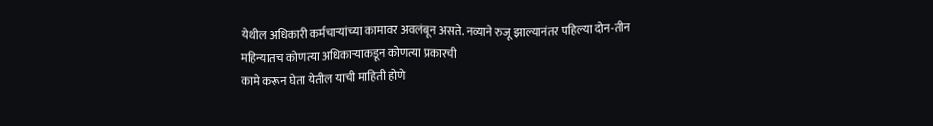येथील अधिकारी कर्मचाऱ्यांच्या कामावर अवलंबून असते. नव्याने रुजू झाल्यानंतर पहिल्या दोन-तीन महिन्यातच कोणत्या अधिकाऱ्याकडून कोणत्या प्रकारची
कामे करून घेता येतील याची माहिती होणे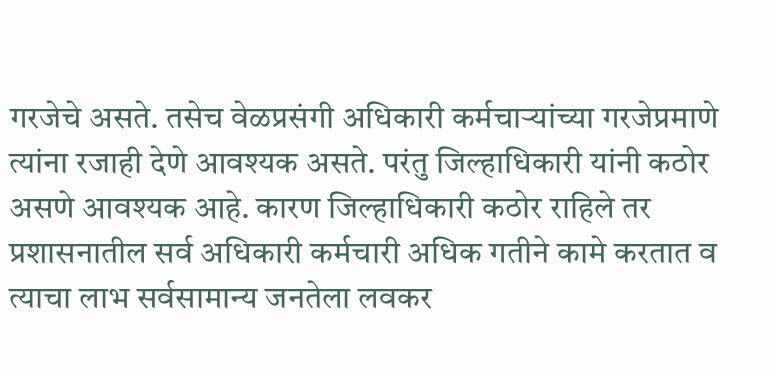गरजेचे असते. तसेच वेळप्रसंगी अधिकारी कर्मचाऱ्यांच्या गरजेप्रमाणे त्यांना रजाही देणे आवश्यक असते. परंतु जिल्हाधिकारी यांनी कठोर असणे आवश्यक आहे. कारण जिल्हाधिकारी कठोर राहिले तर प्रशासनातील सर्व अधिकारी कर्मचारी अधिक गतीने कामे करतात व त्याचा लाभ सर्वसामान्य जनतेला लवकर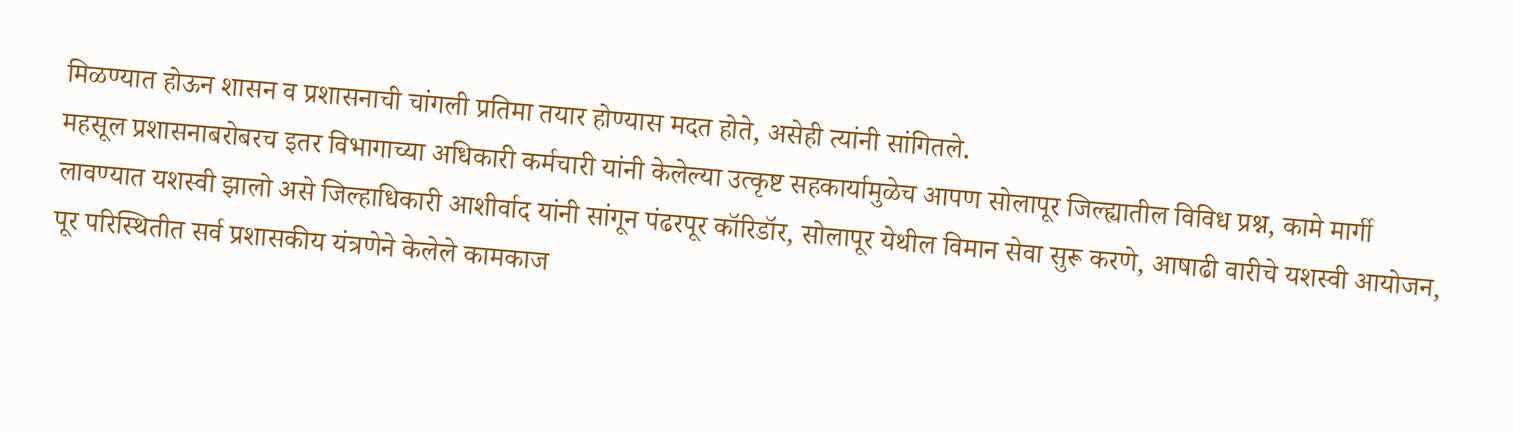मिळण्यात होऊन शासन व प्रशासनाची चांगली प्रतिमा तयार होण्यास मदत होते, असेही त्यांनी सांगितले.
महसूल प्रशासनाबरोबरच इतर विभागाच्या अधिकारी कर्मचारी यांनी केलेल्या उत्कृष्ट सहकार्यामुळेच आपण सोलापूर जिल्ह्यातील विविध प्रश्न, कामे मार्गी लावण्यात यशस्वी झालो असे जिल्हाधिकारी आशीर्वाद यांनी सांगून पंढरपूर कॉरिडॉर, सोलापूर येथील विमान सेवा सुरू करणे, आषाढी वारीचे यशस्वी आयोजन, पूर परिस्थितीत सर्व प्रशासकीय यंत्रणेने केलेले कामकाज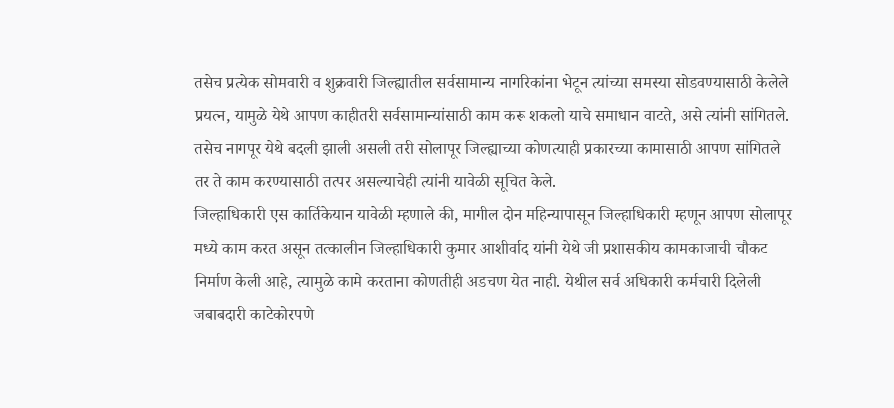तसेच प्रत्येक सोमवारी व शुक्रवारी जिल्ह्यातील सर्वसामान्य नागरिकांना भेटून त्यांच्या समस्या सोडवण्यासाठी केलेले प्रयत्न, यामुळे येथे आपण काहीतरी सर्वसामान्यांसाठी काम करू शकलो याचे समाधान वाटते, असे त्यांनी सांगितले. तसेच नागपूर येथे बदली झाली असली तरी सोलापूर जिल्ह्याच्या कोणत्याही प्रकारच्या कामासाठी आपण सांगितले तर ते काम करण्यासाठी तत्पर असल्याचेही त्यांनी यावेळी सूचित केले.
जिल्हाधिकारी एस कार्तिकेयान यावेळी म्हणाले की, मागील दोन महिन्यापासून जिल्हाधिकारी म्हणून आपण सोलापूर मध्ये काम करत असून तत्कालीन जिल्हाधिकारी कुमार आशीर्वाद यांनी येथे जी प्रशासकीय कामकाजाची चौकट निर्माण केली आहे, त्यामुळे कामे करताना कोणतीही अडचण येत नाही. येथील सर्व अधिकारी कर्मचारी दिलेली जबाबदारी काटेकोरपणे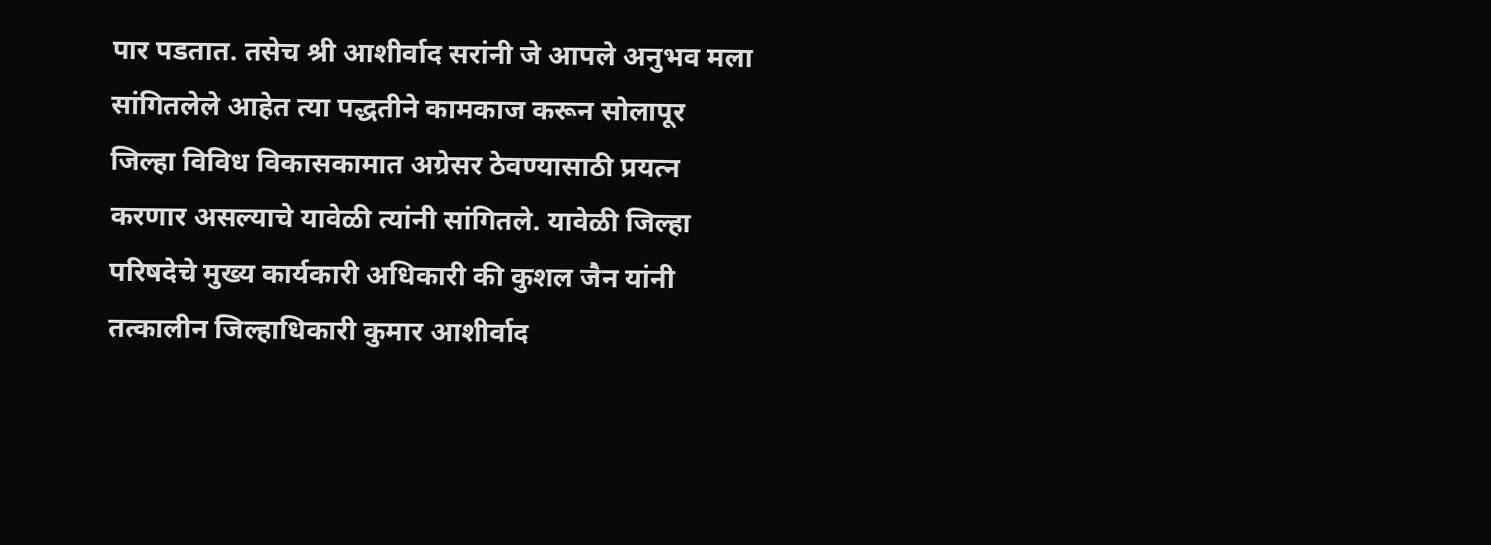पार पडतात. तसेच श्री आशीर्वाद सरांनी जे आपले अनुभव मला सांगितलेले आहेत त्या पद्धतीने कामकाज करून सोलापूर जिल्हा विविध विकासकामात अग्रेसर ठेवण्यासाठी प्रयत्न करणार असल्याचे यावेळी त्यांनी सांगितले. यावेळी जिल्हा परिषदेचे मुख्य कार्यकारी अधिकारी की कुशल जैन यांनी तत्कालीन जिल्हाधिकारी कुमार आशीर्वाद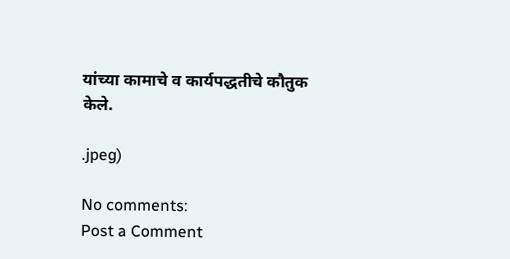यांच्या कामाचे व कार्यपद्धतीचे कौतुक केले.

.jpeg)

No comments:
Post a Comment